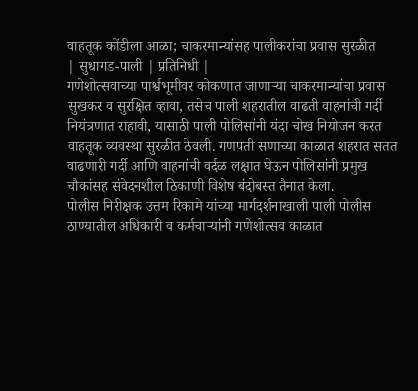वाहतूक कोंडीला आळा; चाकरमान्यांसह पालीकरांचा प्रवास सुरळीत
| सुधागड-पाली | प्रतिनिधी |
गणेशोत्सवाच्या पार्श्वभूमीवर कोकणात जाणाऱ्या चाकरमान्यांचा प्रवास सुखकर व सुरक्षित व्हावा, तसेच पाली शहरातील वाढती वाहनांची गर्दी नियंत्रणात राहावी, यासाठी पाली पोलिसांनी यंदा चोख नियोजन करत वाहतूक व्यवस्था सुरळीत ठेवली. गणपती सणाच्या काळात शहरात सतत वाढणारी गर्दी आणि वाहनांची वर्दळ लक्षात घेऊन पोलिसांनी प्रमुख चौकांसह संवेदनशील ठिकाणी विशेष बंदोबस्त तैनात केला.
पोलीस निरीक्षक उत्तम रिकामे यांच्या मार्गदर्शनाखाली पाली पोलीस ठाण्यातील अधिकारी व कर्मचाऱ्यांनी गणेशोत्सव काळात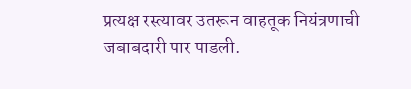प्रत्यक्ष रस्त्यावर उतरून वाहतूक नियंत्रणाची जबाबदारी पार पाडली.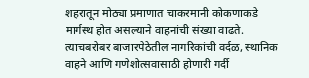शहरातून मोठ्या प्रमाणात चाकरमानी कोकणाकडे मार्गस्थ होत असल्याने वाहनांची संख्या वाढते. त्याचबरोबर बाजारपेठेतील नागरिकांची वर्दळ, स्थानिक वाहने आणि गणेशोत्सवासाठी होणारी गर्दी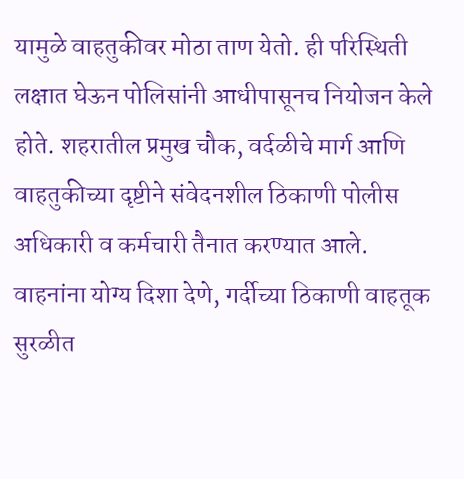यामुळे वाहतुकीवर मोठा ताण येतो. ही परिस्थिती लक्षात घेऊन पोलिसांनी आधीपासूनच नियोजन केले होते. शहरातील प्रमुख चौक, वर्दळीचे मार्ग आणि वाहतुकीच्या दृष्टीने संवेदनशील ठिकाणी पोलीस अधिकारी व कर्मचारी तैनात करण्यात आले. वाहनांना योग्य दिशा देणे, गर्दीच्या ठिकाणी वाहतूक सुरळीत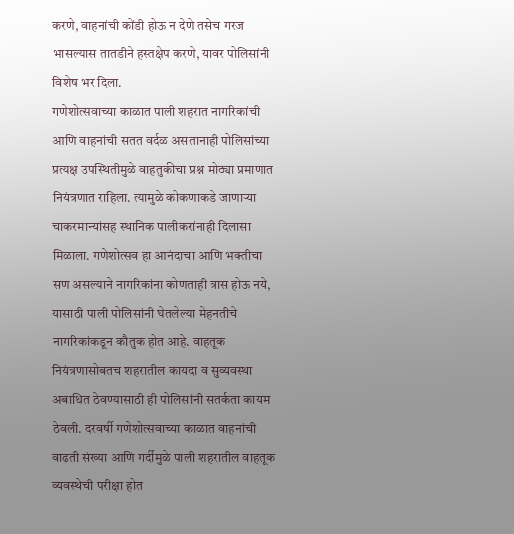करणे, वाहनांची कोंडी होऊ न देणे तसेच गरज भासल्यास तातडीने हस्तक्षेप करणे, यावर पोलिसांनी विशेष भर दिला.
गणेशोत्सवाच्या काळात पाली शहरात नागरिकांची आणि वाहनांची सतत वर्दळ असतानाही पोलिसांच्या प्रत्यक्ष उपस्थितीमुळे वाहतुकीचा प्रश्न मोठ्या प्रमाणात नियंत्रणात राहिला. त्यामुळे कोकणाकडे जाणाऱ्या चाकरमान्यांसह स्थानिक पालीकरांनाही दिलासा मिळाला. गणेशोत्सव हा आनंदाचा आणि भक्तीचा सण असल्याने नागरिकांना कोणताही त्रास होऊ नये, यासाठी पाली पोलिसांनी घेतलेल्या मेहनतीचे नागरिकांकडून कौतुक होत आहे. वाहतूक नियंत्रणासोबतच शहरातील कायदा व सुव्यवस्था अबाधित ठेवण्यासाठी ही पोलिसांनी सतर्कता कायम ठेवली. दरवर्षी गणेशोत्सवाच्या काळात वाहनांची वाढती संख्या आणि गर्दीमुळे पाली शहरातील वाहतूक व्यवस्थेची परीक्षा होत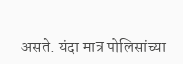असते. यंदा मात्र पोलिसांच्या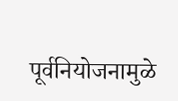पूर्वनियोजनामुळे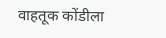वाहतूक कोंडीला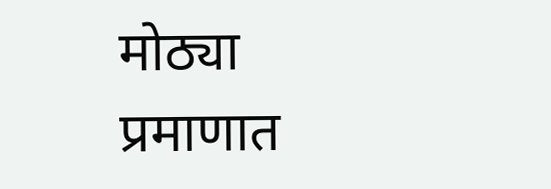मोठ्या प्रमाणात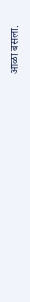आळा बसला.